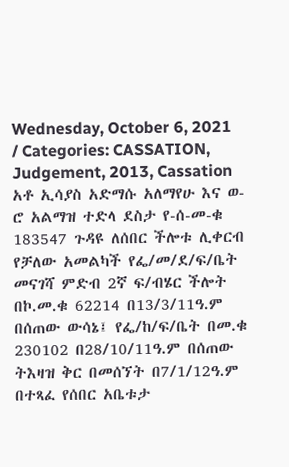Wednesday, October 6, 2021 / Categories: CASSATION, Judgement, 2013, Cassation አቶ ኢሳያስ አድማሱ አለማየሁ እና ወ-ሮ አልማዝ ተድላ ደስታ የ-ሰ-መ-ቁ 183547 ጉዳዩ ለሰበር ችሎቱ ሊቀርብ የቻለው አመልካች የፌ/መ/ደ/ፍ/ቤት መናገሻ ምድብ 2ኛ ፍ/ብሄር ችሎት በኮ.መ.ቁ 62214 በ13/3/11ዓ.ም በሰጠው ውሳኔ፤ የፌ/ከ/ፍ/ቤት በመ.ቁ 230102 በ28/10/11ዓ.ም በሰጠው ትእዛዝ ቅር በመሰኘት በ7/1/12ዓ.ም በተጻፈ የሰበር አቤቱታ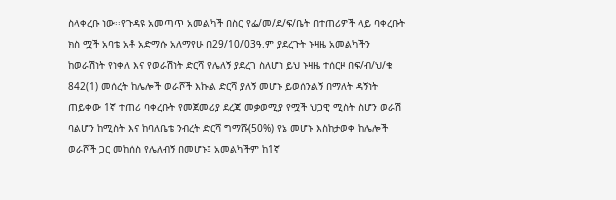ስላቀረቡ ነው፡፡የጉዳዩ አመጣጥ አመልካች በስር የፌ/መ/ደ/ፍ/ቤት በተጠሪዎች ላይ ባቀረቡት ክስ ሟች አባቴ አቶ አድማሱ አለማየሁ በ29/10/03ዓ.ም ያደረጉት ኑዛዜ አመልካችን ከወራሽነት የነቀለ እና የወራሽነት ድርሻ የሌለኝ ያደረገ ስለሆነ ይህ ኑዛዜ ተሰርዞ በፍ/ብ/ህ/ቁ 842(1) መሰረት ከሌሎች ወራሾች እኩል ድርሻ ያለኝ መሆኑ ይወሰንልኝ በማለት ዳኝነት ጠይቀው 1ኛ ተጠሪ ባቀረቡት የመጀመሪያ ደረጃ መቃወሚያ የሟች ህጋዊ ሚስት ስሆን ወራሽ ባልሆን ከሚስት እና ከባለቤቴ ንብረት ድርሻ ግማሹ(50%) የኔ መሆኑ እስከታወቀ ከሌሎች ወራሾች ጋር መከሰስ የሌለብኝ በመሆኑ፤ አመልካችም ከ1ኛ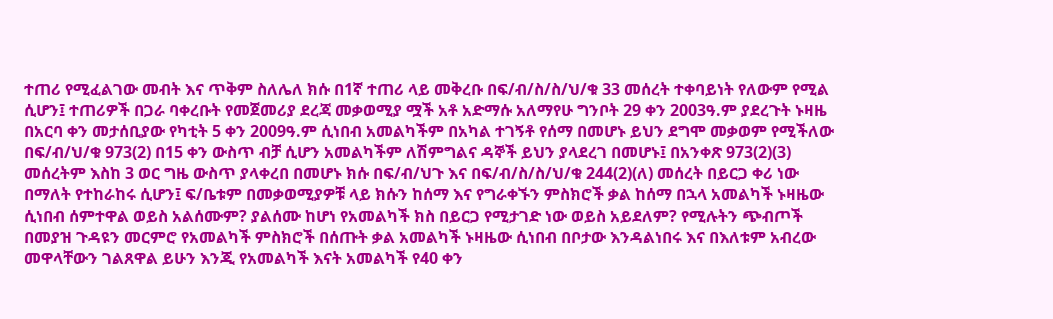ተጠሪ የሚፈልገው መብት እና ጥቅም ስለሌለ ክሱ በ1ኛ ተጠሪ ላይ መቅረቡ በፍ/ብ/ስ/ስ/ህ/ቁ 33 መሰረት ተቀባይነት የለውም የሚል ሲሆን፤ ተጠሪዎች በጋራ ባቀረቡት የመጀመሪያ ደረጃ መቃወሚያ ሟች አቶ አድማሱ አለማየሁ ግንቦት 29 ቀን 2003ዓ.ም ያደረጉት ኑዛዜ በአርባ ቀን መታሰቢያው የካቲት 5 ቀን 2009ዓ.ም ሲነበብ አመልካችም በአካል ተገኝቶ የሰማ በመሆኑ ይህን ደግሞ መቃወም የሚችለው በፍ/ብ/ህ/ቁ 973(2) በ15 ቀን ውስጥ ብቻ ሲሆን አመልካችም ለሽምግልና ዳኞች ይህን ያላደረገ በመሆኑ፤ በአንቀጽ 973(2)(3) መሰረትም እስከ 3 ወር ግዜ ውስጥ ያላቀረበ በመሆኑ ክሱ በፍ/ብ/ህጉ እና በፍ/ብ/ስ/ስ/ህ/ቁ 244(2)(ለ) መሰረት በይርጋ ቀሪ ነው በማለት የተከራከሩ ሲሆን፤ ፍ/ቤቱም በመቃወሚያዎቹ ላይ ክሱን ከሰማ እና የግራቀኙን ምስክሮች ቃል ከሰማ በኋላ አመልካች ኑዛዜው ሲነበብ ሰምተዋል ወይስ አልሰሙም? ያልሰሙ ከሆነ የአመልካች ክስ በይርጋ የሚታገድ ነው ወይስ አይደለም? የሚሉትን ጭብጦች በመያዝ ጉዳዩን መርምሮ የአመልካች ምስክሮች በሰጡት ቃል አመልካች ኑዛዜው ሲነበብ በቦታው እንዳልነበሩ እና በእለቱም አብረው መዋላቸውን ገልጸዋል ይሁን እንጂ የአመልካች እናት አመልካች የ40 ቀን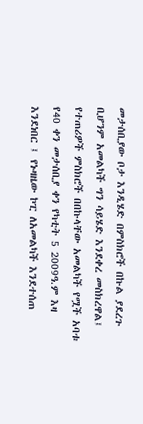መታሰቢያው ቦታ እንዲሄድ በምስክሮች በኩል ያደረጉ ቢሆንም አመልካች ግን ሳይሄድ እንደቀረ መስክረዋል፤ የተጠሪዎች ምስክሮች በበኩላቸው አመልካች የሟች አባቱ የ40 ቀን መታሰቢያ ቀን የካቲት 5 2009ዓ.ም እዛ እንደነበር ፤ የኑዛዜው ኮፒ ለአመልካች እንደተሰጠ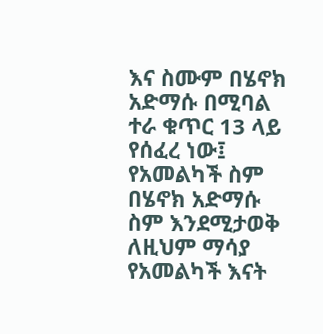እና ስሙም በሄኖክ አድማሱ በሚባል ተራ ቁጥር 13 ላይ የሰፈረ ነው፤ የአመልካች ስም በሄኖክ አድማሱ ስም እንደሚታወቅ ለዚህም ማሳያ የአመልካች እናት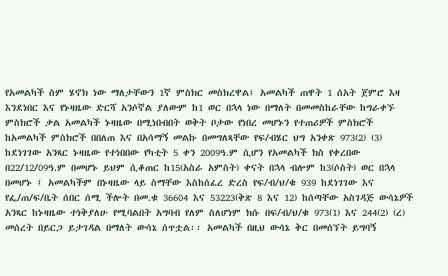የአመልካች ስም ሄኖክ ነው ማለታቸውን 1ኛ ምስክር መስክረዋል፤ አመልካች ጠዋት 1 ሰአት ጀምሮ እዛ እንደነበር እና የኑዛዜው ድርሻ አንሶኛል ያለውም ከ1 ወር በኋላ ነው በማለት በመመስከራቸው ከግራቀኙ ምስክሮች ቃል አመልካች ኑዛዜው በሚነበብበት ወቅት ቦታው የነበረ መሆኑን የተጠሪዎች ምስክሮች ከአመልካች ምስክሮች በበለጠ እና በአሳማኝ መልኩ በመግለጻቸው የፍ/ብሄር ህግ አንቀጽ 973(2) (3) ከደነገገው አንጻር ኑዛዜው የተነበበው የካቲት 5 ቀን 2009ዓ.ም ሲሆን የአመልካች ክስ የቀረበው በ22/12/09ዓ.ም በመሆኑ ይህም ሲቆጠር ከ15(አስራ አምስት) ቀናት በኋላ ብሎም ከ3(ሶስት) ወር በኋላ በመሆኑ ፤ አመልካችም በኑዛዜው ላይ ስማቸው እስከሰፈረ ድረስ የፍ/ብ/ህ/ቁ 939 ከደነገገው እና የፌ/ጠ/ፍ/ቤት ሰበር ሰሚ ችሎት በመ.ቁ 36604 እና 53223(ቅጽ 8 እና 12) ከሰጣቸው አስገዳጅ ውሳኔዎች አንጻር ከኑዛዜው ተነቅያለሁ የሚባልበት አግባብ የለም ስለሆነም ክሱ በፍ/ብ/ህ/ቁ 973(1) እና 244(2) (ረ) መሰረት በይርጋ ይታገዳል በማለት ውሳኔ ሰጥቷል፡፡ አመልካች በዚህ ውሳኔ ቅር በመሰኘት ይግባኝ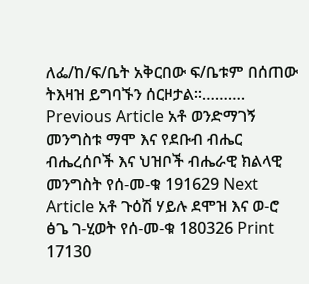ለፌ/ከ/ፍ/ቤት አቅርበው ፍ/ቤቱም በሰጠው ትእዛዝ ይግባኙን ሰርዞታል፡፡………. Previous Article አቶ ወንድማገኝ መንግስቱ ማሞ እና የደቡብ ብሔር ብሔረሰቦች እና ህዝቦች ብሔራዊ ክልላዊ መንግስት የሰ-መ-ቁ 191629 Next Article አቶ ጉዕሽ ሃይሉ ደሞዝ እና ወ-ሮ ፅጌ ገ-ሂወት የሰ-መ-ቁ 180326 Print 17130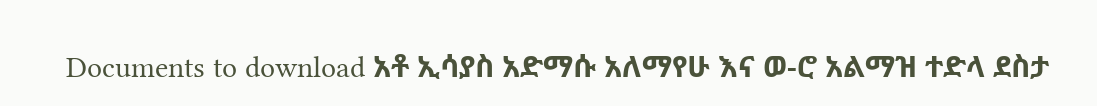Documents to download አቶ ኢሳያስ አድማሱ አለማየሁ እና ወ-ሮ አልማዝ ተድላ ደስታ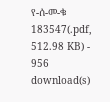የ-ሰ-መ-ቁ 183547(.pdf, 512.98 KB) - 956 download(s)